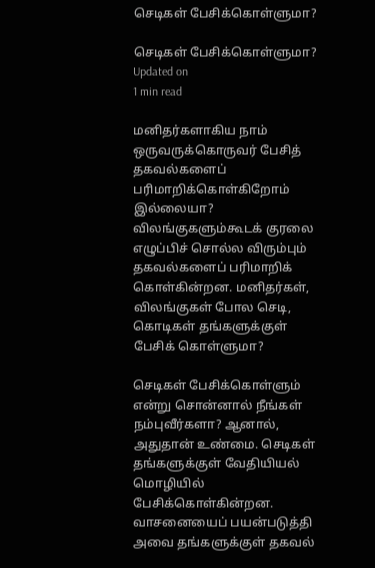செடிகள் பேசிக்கொள்ளுமா?

செடிகள் பேசிக்கொள்ளுமா?
Updated on
1 min read

மனிதர்களாகிய நாம் ஒருவருக்கொருவர் பேசித் தகவல்களைப் பரிமாறிக்கொள்கிறோம் இல்லையா? விலங்குகளும்கூடக் குரலை எழுப்பிச் சொல்ல விரும்பும் தகவல்களைப் பரிமாறிக் கொள்கின்றன. மனிதர்கள், விலங்குகள் போல செடி, கொடிகள் தங்களுக்குள் பேசிக் கொள்ளுமா?

செடிகள் பேசிக்கொள்ளும் என்று சொன்னால் நீங்கள் நம்புவீர்களா? ஆனால், அதுதான் உண்மை. செடிகள் தங்களுக்குள் வேதியியல் மொழியில் பேசிக்கொள்கின்றன. வாசனையைப் பயன்படுத்தி அவை தங்களுக்குள் தகவல்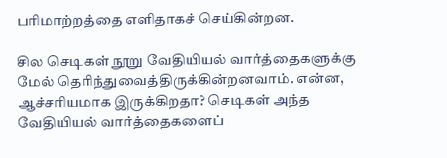பரிமாற்றத்தை எளிதாகச் செய்கின்றன.

சில செடிகள் நூறு வேதியியல் வார்த்தைகளுக்கு மேல் தெரிந்துவைத்திருக்கின்றனவாம். என்ன, ஆச்சரியமாக இருக்கிறதா? செடிகள் அந்த வேதியியல் வார்த்தைகளைப்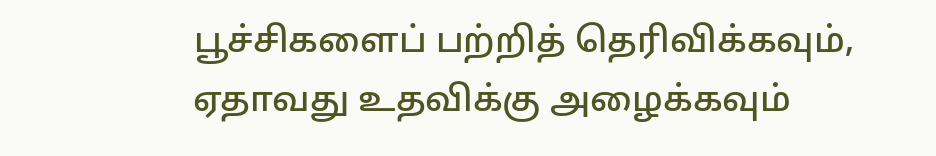பூச்சிகளைப் பற்றித் தெரிவிக்கவும், ஏதாவது உதவிக்கு அழைக்கவும்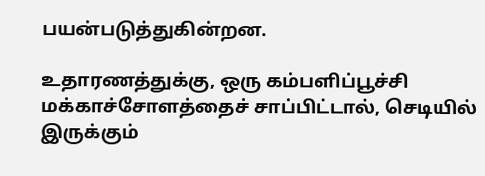பயன்படுத்துகின்றன.

உதாரணத்துக்கு, ஒரு கம்பளிப்பூச்சி மக்காச்சோளத்தைச் சாப்பிட்டால், செடியில் இருக்கும்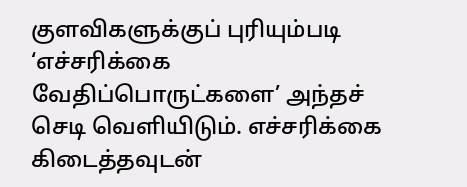குளவிகளுக்குப் புரியும்படி ‘எச்சரிக்கை வேதிப்பொருட்களை’ அந்தச் செடி வெளியிடும். எச்சரிக்கை கிடைத்தவுடன்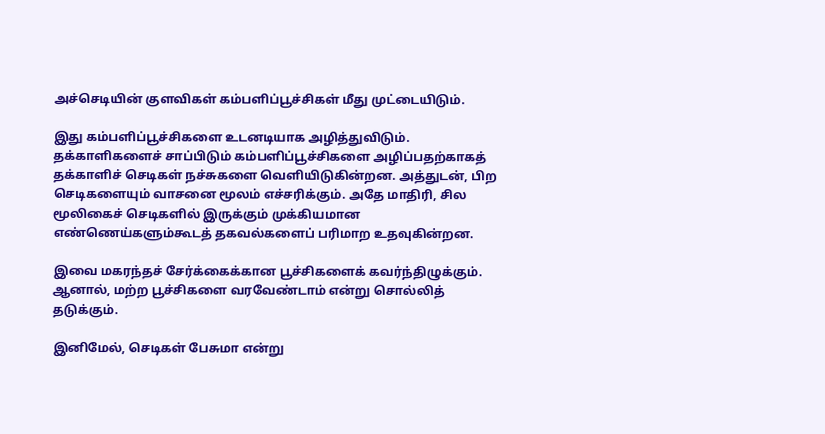அச்செடியின் குளவிகள் கம்பளிப்பூச்சிகள் மீது முட்டையிடும்.

இது கம்பளிப்பூச்சிகளை உடனடியாக அழித்துவிடும். தக்காளிகளைச் சாப்பிடும் கம்பளிப்பூச்சிகளை அழிப்பதற்காகத் தக்காளிச் செடிகள் நச்சுகளை வெளியிடுகின்றன. அத்துடன், பிற செடிகளையும் வாசனை மூலம் எச்சரிக்கும். அதே மாதிரி, சில மூலிகைச் செடிகளில் இருக்கும் முக்கியமான எண்ணெய்களும்கூடத் தகவல்களைப் பரிமாற உதவுகின்றன.

இவை மகரந்தச் சேர்க்கைக்கான பூச்சிகளைக் கவர்ந்திழுக்கும். ஆனால், மற்ற பூச்சிகளை வரவேண்டாம் என்று சொல்லித் தடுக்கும்.

இனிமேல், செடிகள் பேசுமா என்று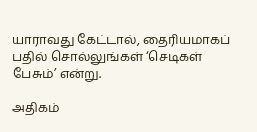யாராவது கேட்டால், தைரியமாகப் பதில் சொல்லுங்கள் ‘செடிகள் பேசும்’ என்று.

அதிகம்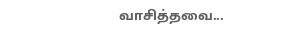வாசித்தவை...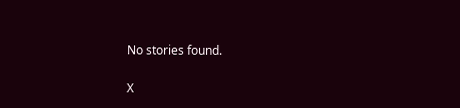No stories found.

X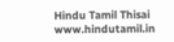Hindu Tamil Thisai
www.hindutamil.in